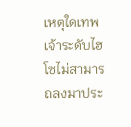เหตุใดเทพเจ้าระดับไฮโซไม่สามารถลงมาประ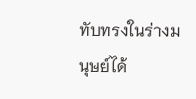ทับทรงในร่างมนุษย์ได้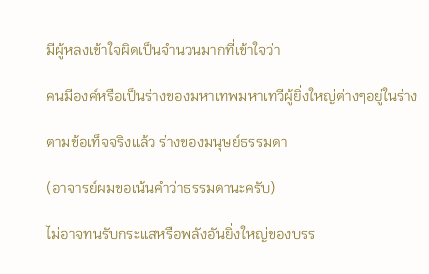มีผู้หลงเข้าใจผิดเป็นจำนวนมากที่เข้าใจว่า

คนมีองค์หรือเป็นร่างของมหาเทพมหาเทวีผู้ยิ่งใหญ่ต่างๆอยู่ในร่าง

ตามข้อเท็จจริงแล้ว ร่างของมนุษย์ธรรมดา

(อาจารย์ผมขอเน้นคำว่าธรรมดานะครับ)

ไม่อาจทนรับกระแสหรือพลังอันยิ่งใหญ่ของบรร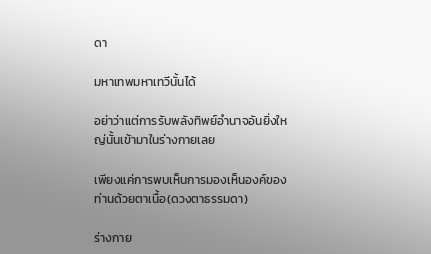ดา

มหาเทพมหาเทวีนั้นได้

อย่าว่าแต่การรับพลังทิพย์อำนาจอันยิ่งใหญ่นั้นเข้ามาในร่างกายเลย

เพียงแค่การพบเห็นการมองเห็นองค์ของท่านด้วยตาเนื้อ(ดวงตาธรรมดา)

ร่างกาย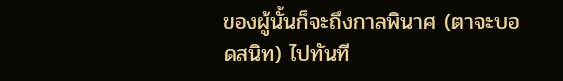ของผู้นั้นก็จะถึงกาลพินาศ (ตาจะบอดสนิท) ไปทันที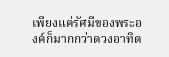เพียงแค่รัศมีของพระองค์ก็มากกว่าดวงอาทิต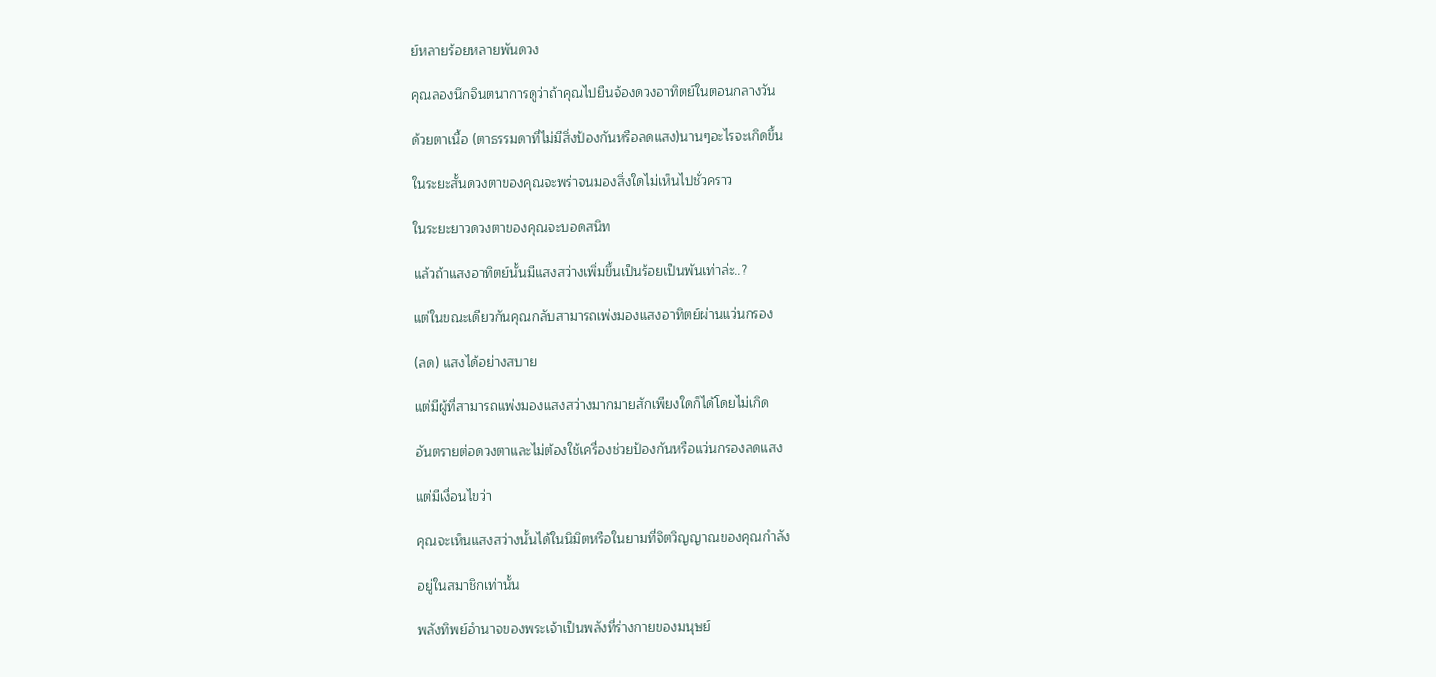ย์หลายร้อยหลายพันดวง

คุณลองนึกจินตนาการดูว่าถ้าคุณไปยืนจ้องดวงอาทิตย์ในตอนกลางวัน

ด้วยตาเนื้อ (ตาธรรมดาที่ไม่มีสิ่งป้องกันหรือลดแสง)นานๆอะไรจะเกิดขึ้น

ในระยะสั้นดวงตาของคุณจะพร่าจนมองสิ่งใดไม่เห็นไปชั่วคราว

ในระยะยาวดวงตาของคุณจะบอดสนิท

แล้วถ้าแสงอาทิตย์นั้นมีแสงสว่างเพิ่มขึ้นเป็นร้อยเป็นพันเท่าล่ะ..?

แต่ในขณะเดียวกันคุณกลับสามารถเพ่งมองแสงอาทิตย์ผ่านแว่นกรอง

(ลด) แสงได้อย่างสบาย

แต่มีผู้ที่สามารถแพ่งมองแสงสว่างมากมายสักเพียงใดก็ได้โดยไม่เกิด

อันตรายต่อดวงตาและไม่ต้องใช้เครื่องช่วยป้องกันหรือแว่นกรองลดแสง

แต่มีเงื่อนไขว่า

คุณจะเห็นแสงสว่างนั้นได้ในนิมิตหรือในยามที่จิตวิญญาณของคุณกำลัง

อยู่ในสมาชิกเท่านั้น

พลังทิพย์อำนาจของพระเจ้าเป็นพลังที่ร่างกายของมนุษย์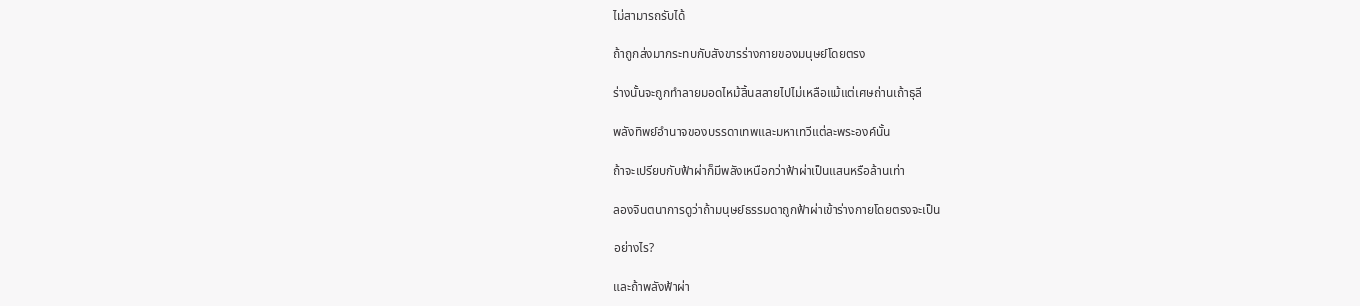ไม่สามารถรับได้

ถ้าถูกส่งมากระทบกับสังขารร่างกายของมนุษย์โดยตรง

ร่างนั้นจะถูกทำลายมอดไหม้สิ้นสลายไปไม่เหลือแม้แต่เศษถ่านเถ้าธุลี

พลังทิพย์อำนาจของบรรดาเทพและมหาเทวีแต่ละพระองค์นั้น

ถ้าจะเปรียบกับฟ้าผ่าก็มีพลังเหนือกว่าฟ้าผ่าเป็นแสนหรือล้านเท่า

ลองจินตนาการดูว่าถ้ามนุษย์ธรรมดาถูกฟ้าผ่าเข้าร่างกายโดยตรงจะเป็น

อย่างไร?

และถ้าพลังฟ้าผ่า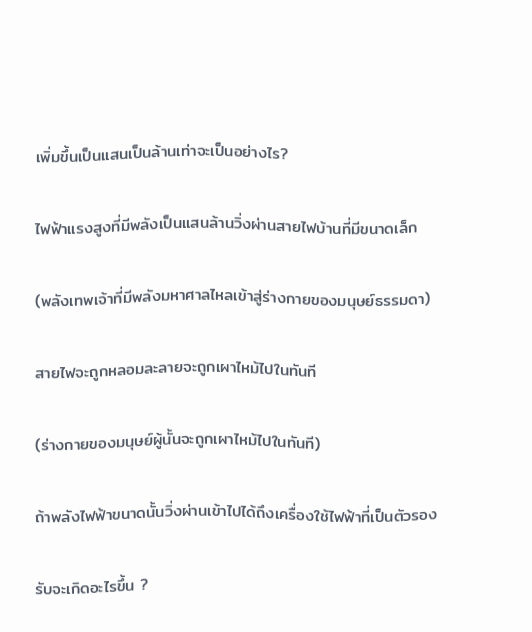เพิ่มขึ้นเป็นแสนเป็นล้านเท่าจะเป็นอย่างไร?

ไฟฟ้าแรงสูงที่มีพลังเป็นแสนล้านวิ่งผ่านสายไฟบ้านที่มีขนาดเล็ก

(พลังเทพเจ้าที่มีพลังมหาศาลไหลเข้าสู่ร่างกายของมนุษย์ธรรมดา)

สายไฟจะถูกหลอมละลายจะถูกเผาไหม้ไปในทันที

(ร่างกายของมนุษย์ผู้นั้นจะถูกเผาไหม้ไปในทันที)

ถ้าพลังไฟฟ้าขนาดนั้นวิ่งผ่านเข้าไปได้ถึงเครื่องใช้ไฟฟ้าที่เป็นตัวรอง

รับจะเกิดอะไรขึ้น ?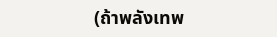(ถ้าพลังเทพ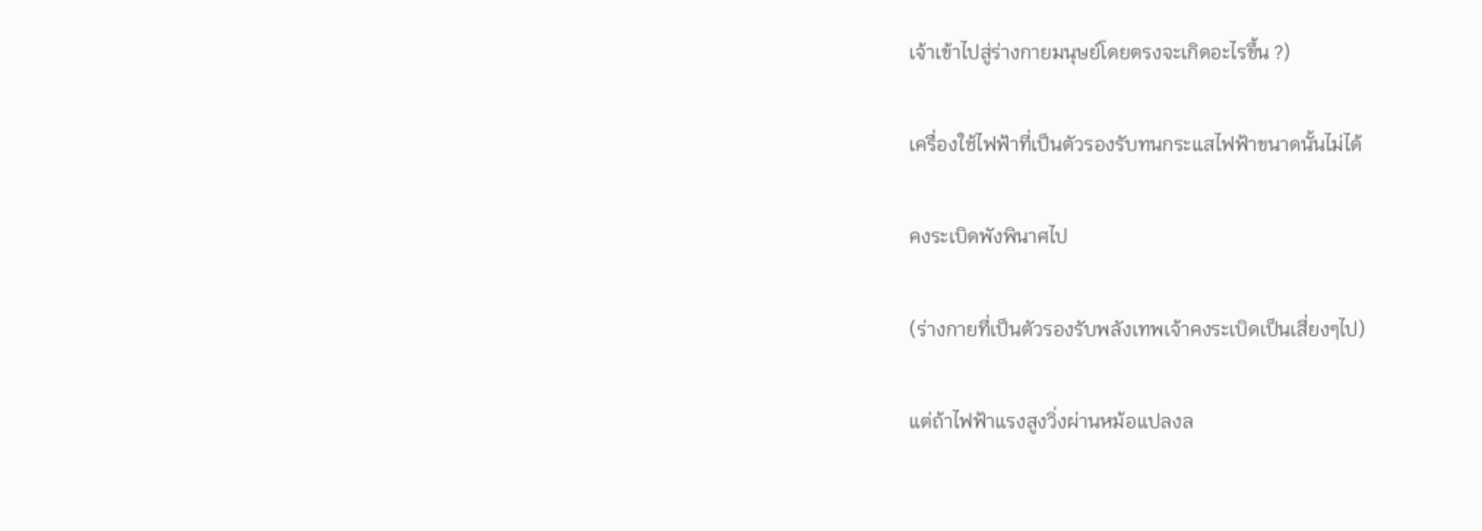เจ้าเข้าไปสู่ร่างกายมนุษย์โดยตรงจะเกิดอะไรขึ้น ?)

เครื่องใช้ไฟฟ้าที่เป็นตัวรองรับทนกระแสไฟฟ้าขนาดนั้นไม่ได้

คงระเบิดพังพินาศไป

(ร่างกายที่เป็นตัวรองรับพลังเทพเจ้าคงระเบิดเป็นเสี่ยงๆไป)

แต่ถ้าไฟฟ้าแรงสูงวิ่งผ่านหม้อแปลงล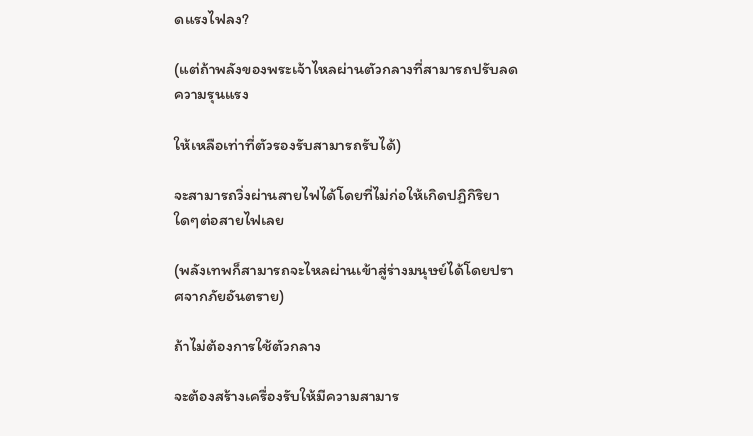ดแรงไฟลง?

(แต่ถ้าพลังของพระเจ้าไหลผ่านตัวกลางที่สามารถปรับลดความรุนแรง

ให้เหลือเท่าที่ตัวรองรับสามารถรับได้)

จะสามารถวิ่งผ่านสายไฟได้โดยที่ไม่ก่อให้เกิดปฏิกิริยาใดๆต่อสายไฟเลย

(พลังเทพก็สามารถจะไหลผ่านเข้าสู่ร่างมนุษย์ได้โดยปราศจากภัยอันตราย)

ถ้าไม่ต้องการใช้ตัวกลาง

จะต้องสร้างเครื่องรับให้มีความสามาร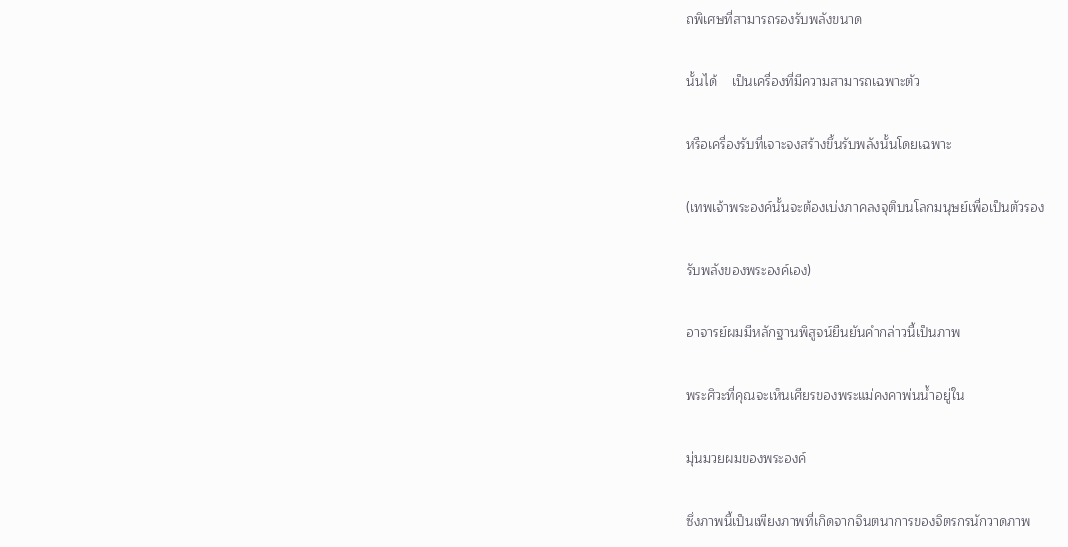ถพิเศษที่สามารถรองรับพลังขนาด

นั้นได้    เป็นเครื่องที่มีความสามารถเฉพาะตัว

หรือเครื่องรับที่เจาะจงสร้างขึ้นรับพลังนั้นโดยเฉพาะ

(เทพเจ้าพระองค์นั้นจะต้องเบ่งภาคลงจุติบนโลกมนุษย์เพื่อเป็นตัวรอง

รับพลังของพระองค์เอง)

อาจารย์ผมมีหลักฐานพิสูจน์ยืนยันคำกล่าวนี้เป็นภาพ

พระศิวะที่คุณจะเห็นเศียรของพระแม่คงคาพ่นน้ำอยู่ใน

มุ่นมวยผมของพระองค์

ซึ่งภาพนี้เป็นเพียงภาพที่เกิดจากจินตนาการของจิตรกรนักวาดภาพ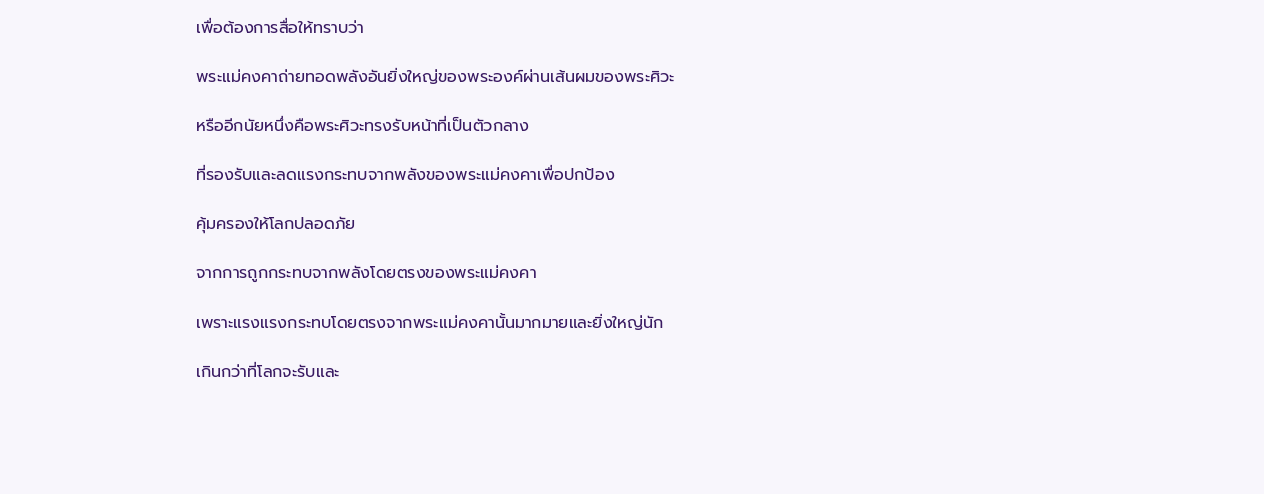เพื่อต้องการสื่อให้ทราบว่า

พระแม่คงคาถ่ายทอดพลังอันยิ่งใหญ่ของพระองค์ผ่านเส้นผมของพระศิวะ

หรืออีกนัยหนึ่งคือพระศิวะทรงรับหน้าที่เป็นตัวกลาง

ที่รองรับและลดแรงกระทบจากพลังของพระแม่คงคาเพื่อปกป้อง

คุ้มครองให้โลกปลอดภัย

จากการถูกกระทบจากพลังโดยตรงของพระแม่คงคา

เพราะแรงแรงกระทบโดยตรงจากพระแม่คงคานั้นมากมายและยิ่งใหญ่นัก

เกินกว่าที่โลกจะรับและ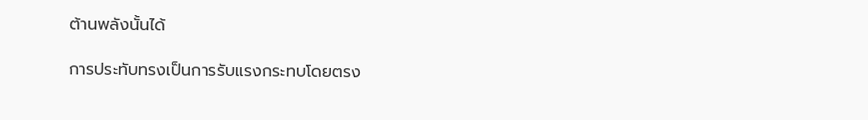ต้านพลังนั้นได้

การประทับทรงเป็นการรับแรงกระทบโดยตรง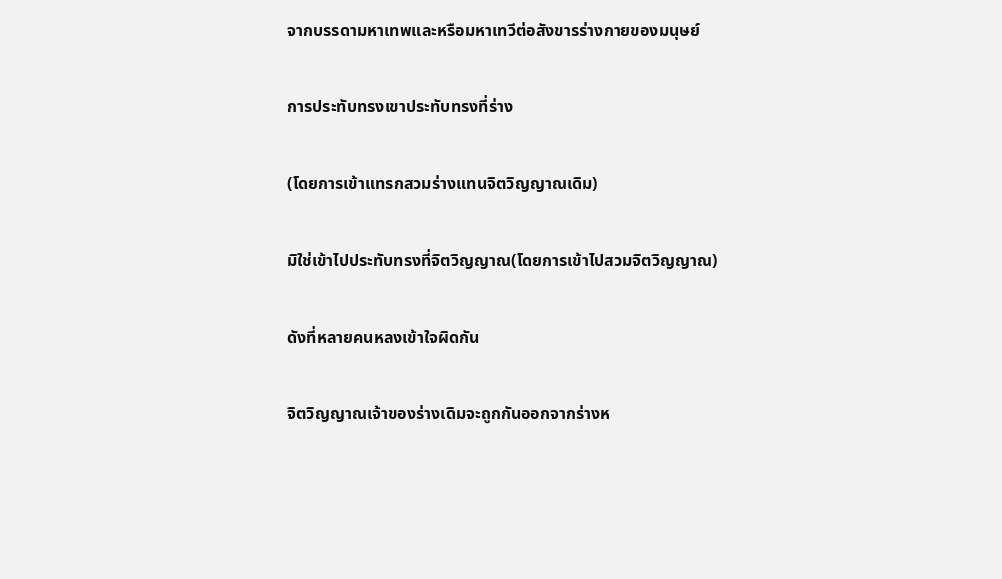จากบรรดามหาเทพและหรือมหาเทวีต่อสังขารร่างกายของมนุษย์

การประทับทรงเขาประทับทรงที่ร่าง

(โดยการเข้าแทรกสวมร่างแทนจิตวิญญาณเดิม)

มิใช่เข้าไปประทับทรงที่จิตวิญญาณ(โดยการเข้าไปสวมจิตวิญญาณ)

ดังที่หลายคนหลงเข้าใจผิดกัน

จิตวิญญาณเจ้าของร่างเดิมจะถูกกันออกจากร่างห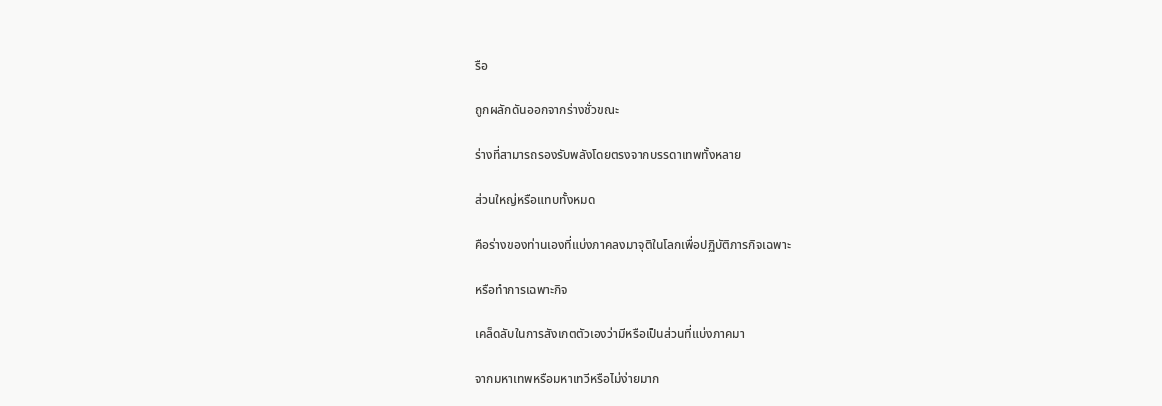รือ

ถูกผลักดันออกจากร่างชั่วขณะ

ร่างที่สามารถรองรับพลังโดยตรงจากบรรดาเทพทั้งหลาย

ส่วนใหญ่หรือแทบทั้งหมด

คือร่างของท่านเองที่แบ่งภาคลงมาจุติในโลกเพื่อปฏิบัติภารกิจเฉพาะ

หรือทำการเฉพาะกิจ

เคล็ดลับในการสังเกตตัวเองว่ามีหรือเป็นส่วนที่แบ่งภาคมา

จากมหาเทพหรือมหาเทวีหรือไม่ง่ายมาก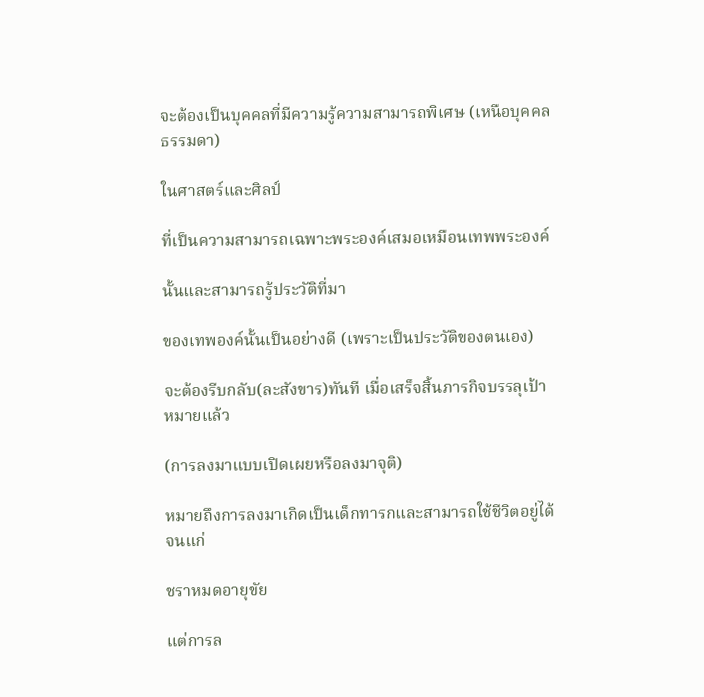จะต้องเป็นบุคคลที่มีความรู้ความสามารถพิเศษ (เหนือบุคคลธรรมดา)

ในศาสตร์และศิลป์

ที่เป็นความสามารถเฉพาะพระองค์เสมอเหมือนเทพพระองค์

นั้นและสามารถรู้ประวัติที่มา

ของเทพองค์นั้นเป็นอย่างดี (เพราะเป็นประวัติของตนเอง)

จะต้องรีบกลับ(ละสังขาร)ทันที เมื่อเสร็จสิ้นภารกิจบรรลุเป้าหมายแล้ว

(การลงมาแบบเปิดเผยหรือลงมาจุติ)

หมายถึงการลงมาเกิดเป็นเด็กทารกและสามารถใช้ชีวิตอยู่ได้จนแก่

ชราหมดอายุขัย

แต่การล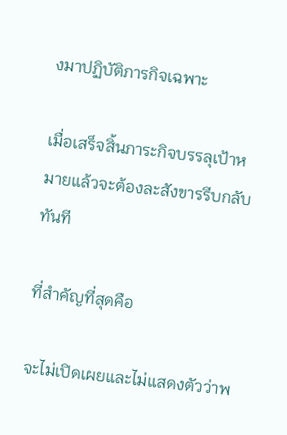งมาปฏิบัติภารกิจเฉพาะ

เมื่อเสร็จสิ้นภาระกิจบรรลุเป้าหมายแล้วจะต้องละสังขารรีบกลับทันที

ที่สำคัญที่สุดคือ

จะไม่เปิดเผยและไม่แสดงตัวว่าพ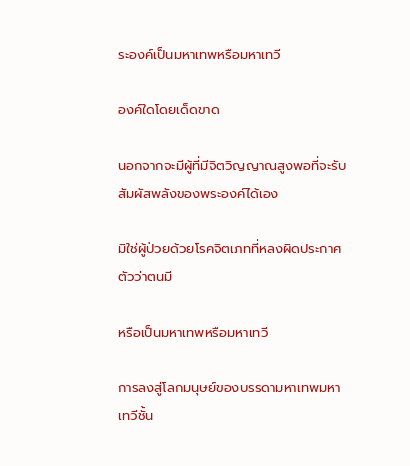ระองค์เป็นมหาเทพหรือมหาเทวี

องค์ใดโดยเด็ดขาด

นอกจากจะมีผู้ที่มีจิตวิญญาณสูงพอที่จะรับสัมผัสพลังของพระองค์ได้เอง

มิใช่ผู้ป่วยด้วยโรคจิตเภทที่หลงผิดประกาศตัวว่าตนมี

หรือเป็นมหาเทพหรือมหาเทวี

การลงสู่โลกมนุษย์ของบรรดามหาเทพมหาเทวีชั้น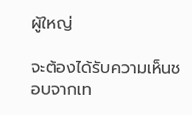ผู้ใหญ่

จะต้องได้รับความเห็นชอบจากเท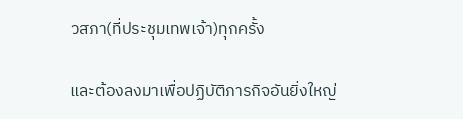วสภา(ที่ประชุมเทพเจ้า)ทุกครั้ง

และต้องลงมาเพื่อปฏิบัติภารกิจอันยิ่งใหญ่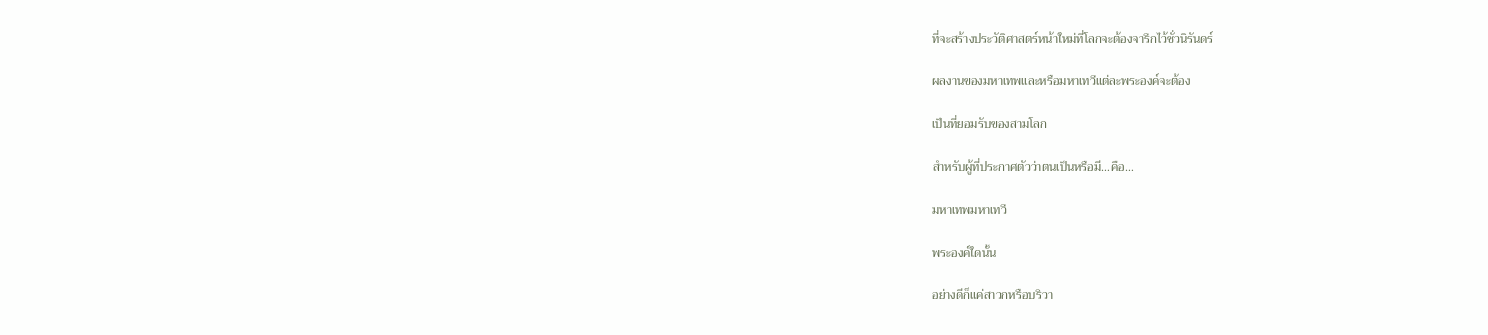ที่จะสร้างประวัติศาสตร์หน้าใหม่ที่โลกจะต้องจารึกไว้ชั่วนิรันดร์

ผลงานของมหาเทพและหรือมหาเทวีแต่ละพระองค์จะต้อง

เป็นที่ยอมรับของสามโลก

สำหรับผู้ที่ประกาศตัวว่าตนเป็นหรือมี…คือ…

มหาเทพมหาเทวี

พระองค์ใดนั้น

อย่างดีก็แค่สาวกหรือบริวา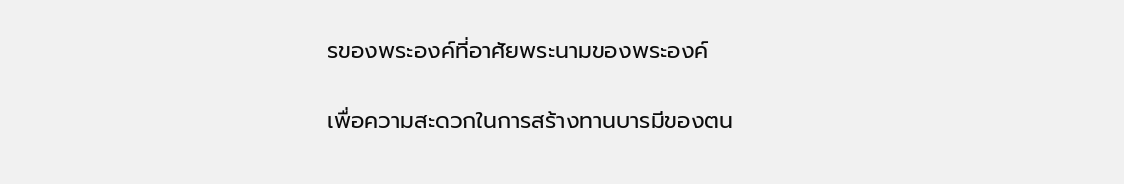รของพระองค์ที่อาศัยพระนามของพระองค์

เพื่อความสะดวกในการสร้างทานบารมีของตน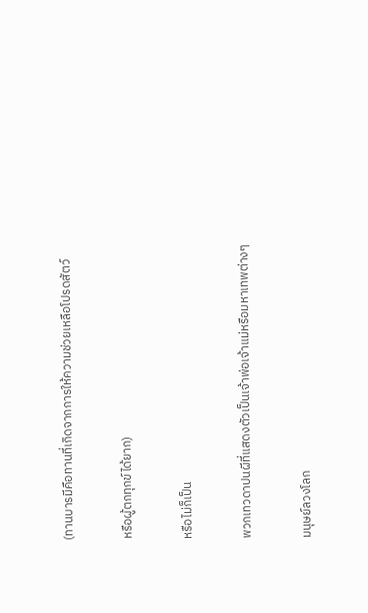(ทานบารมีคือทานที่เกิดจากการให้ความช่วยเหลือโปรดสัตว์

หรือผู้ตกทุกข์ได้ยาก)

หรือไม่ก็เป็น

พวกเทวดาปนผีที่แสดงตัวเป็นเจ้าพ่อเจ้าแม่หรือมหาเทพต่างๆ

มนุษย์ลวงโลก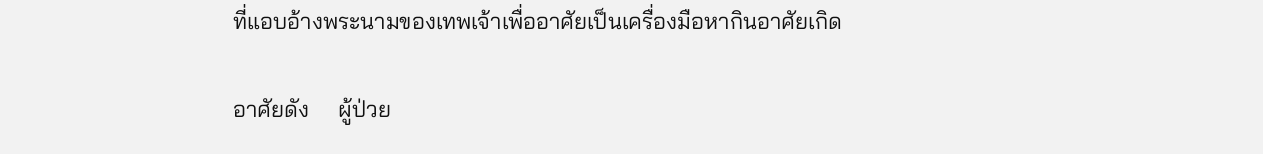ที่แอบอ้างพระนามของเทพเจ้าเพื่ออาศัยเป็นเครื่องมือหากินอาศัยเกิด

อาศัยดัง     ผู้ป่วย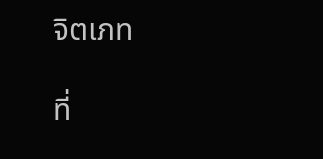จิตเภท

ที่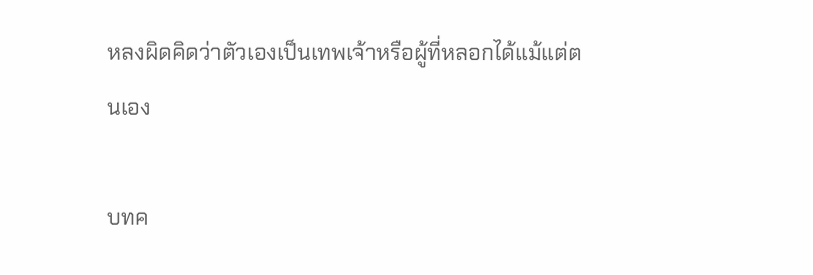หลงผิดคิดว่าตัวเองเป็นเทพเจ้าหรือผู้ที่หลอกได้แม้แต่ตนเอง

บทค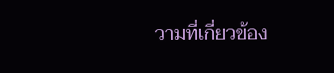วามที่เกี่ยวข้อง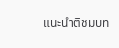แนะนำติชมบท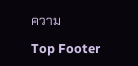ความ

Top Footer